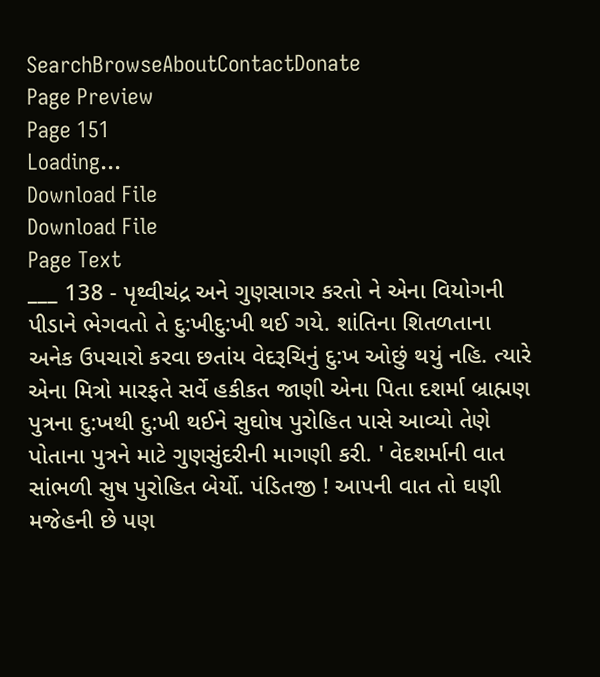SearchBrowseAboutContactDonate
Page Preview
Page 151
Loading...
Download File
Download File
Page Text
___ 138 - પૃથ્વીચંદ્ર અને ગુણસાગર કરતો ને એના વિયોગની પીડાને ભેગવતો તે દુ:ખીદુ:ખી થઈ ગયે. શાંતિના શિતળતાના અનેક ઉપચારો કરવા છતાંય વેદરૂચિનું દુ:ખ ઓછું થયું નહિ. ત્યારે એના મિત્રો મારફતે સર્વે હકીકત જાણી એના પિતા દશર્મા બ્રાહ્મણ પુત્રના દુ:ખથી દુ:ખી થઈને સુઘોષ પુરોહિત પાસે આવ્યો તેણે પોતાના પુત્રને માટે ગુણસુંદરીની માગણી કરી. ' વેદશર્માની વાત સાંભળી સુષ પુરોહિત બેર્યો. પંડિતજી ! આપની વાત તો ઘણી મજેહની છે પણ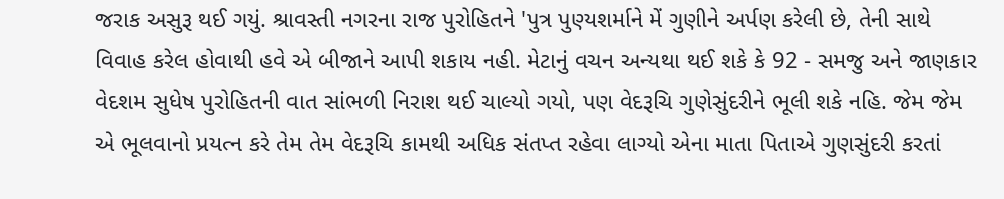જરાક અસુરૂ થઈ ગયું. શ્રાવસ્તી નગરના રાજ પુરોહિતને 'પુત્ર પુણ્યશર્માને મેં ગુણીને અર્પણ કરેલી છે, તેની સાથે વિવાહ કરેલ હોવાથી હવે એ બીજાને આપી શકાય નહી. મેટાનું વચન અન્યથા થઈ શકે કે 92 - સમજુ અને જાણકાર વેદશમ સુધેષ પુરોહિતની વાત સાંભળી નિરાશ થઈ ચાલ્યો ગયો, પણ વેદરૂચિ ગુણેસુંદરીને ભૂલી શકે નહિ. જેમ જેમ એ ભૂલવાનો પ્રયત્ન કરે તેમ તેમ વેદરૂચિ કામથી અધિક સંતપ્ત રહેવા લાગ્યો એના માતા પિતાએ ગુણસુંદરી કરતાં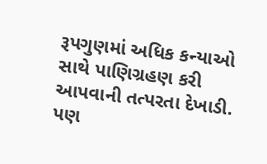રૂપગુણમાં અધિક કન્યાઓ સાથે પાણિગ્રહણ કરી આપવાની તત્પરતા દેખાડી. પણ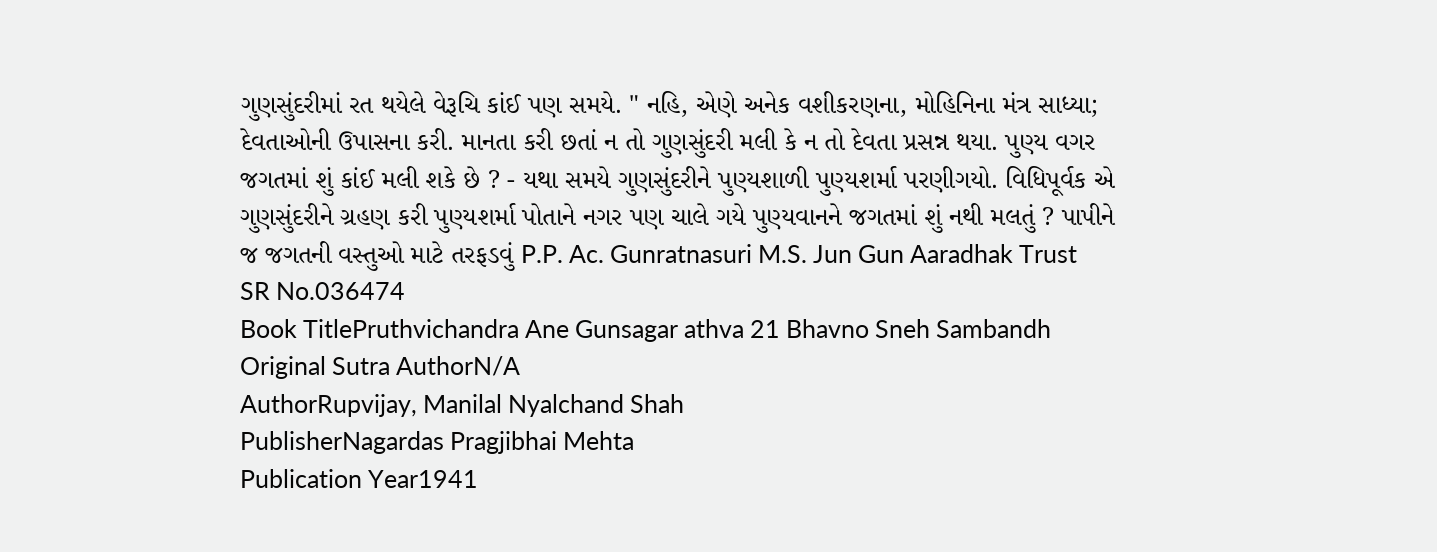ગુણસુંદરીમાં રત થયેલે વેરૂચિ કાંઈ પણ સમયે. " નહિ, એણે અનેક વશીકરણના, મોહિનિના મંત્ર સાધ્યા; દેવતાઓની ઉપાસના કરી. માનતા કરી છતાં ન તો ગુણસુંદરી મલી કે ન તો દેવતા પ્રસન્ન થયા. પુણ્ય વગર જગતમાં શું કાંઈ મલી શકે છે ? - યથા સમયે ગુણસુંદરીને પુણ્યશાળી પુણ્યશર્મા પરણીગયો. વિધિપૂર્વક એ ગુણસુંદરીને ગ્રહણ કરી પુણ્યશર્મા પોતાને નગર પણ ચાલે ગયે પુણ્યવાનને જગતમાં શું નથી મલતું ? પાપીને જ જગતની વસ્તુઓ માટે તરફડવું P.P. Ac. Gunratnasuri M.S. Jun Gun Aaradhak Trust
SR No.036474
Book TitlePruthvichandra Ane Gunsagar athva 21 Bhavno Sneh Sambandh
Original Sutra AuthorN/A
AuthorRupvijay, Manilal Nyalchand Shah
PublisherNagardas Pragjibhai Mehta
Publication Year1941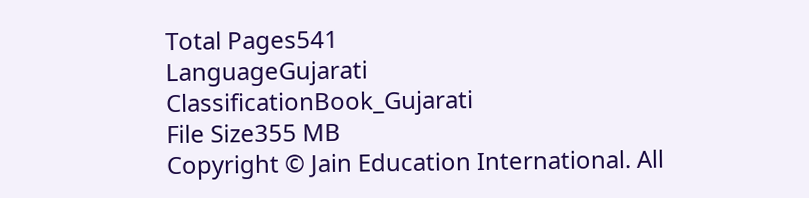Total Pages541
LanguageGujarati
ClassificationBook_Gujarati
File Size355 MB
Copyright © Jain Education International. All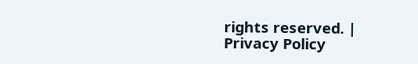rights reserved. | Privacy Policy